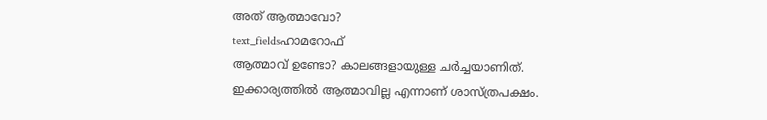അത് ആത്മാവോ?
text_fieldsഹാമറോഫ്
ആത്മാവ് ഉണ്ടോ? കാലങ്ങളായുള്ള ചർച്ചയാണിത്. ഇക്കാര്യത്തിൽ ആത്മാവില്ല എന്നാണ് ശാസ്ത്രപക്ഷം.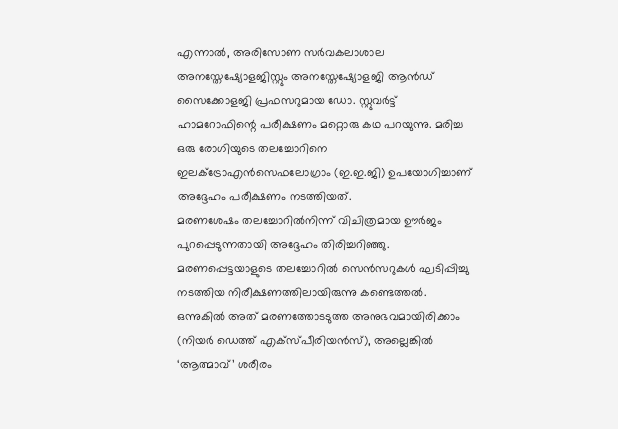എന്നാൽ, അരിസോണ സർവകലാശാല അനസ്തേഷ്യോളജിസ്റ്റും അനസ്തേഷ്യോളജി ആൻഡ് സൈക്കോളജി പ്രഫസറുമായ ഡോ. സ്റ്റുവർട്ട് ഹാമറോഫിന്റെ പരീക്ഷണം മറ്റൊരു കഥ പറയുന്നു. മരിച്ച ഒരു രോഗിയുടെ തലച്ചോറിനെ ഇലക്ട്രോഎൻസെഫലോഗ്രാം (ഇ.ഇ.ജി) ഉപയോഗിച്ചാണ് അദ്ദേഹം പരീക്ഷണം നടത്തിയത്.
മരണശേഷം തലച്ചോറിൽനിന്ന് വിചിത്രമായ ഊർജം പുറപ്പെടുന്നതായി അദ്ദേഹം തിരിച്ചറിഞ്ഞു. മരണപ്പെട്ടയാളുടെ തലച്ചോറിൽ സെൻസറുകൾ ഘടിപ്പിച്ചു നടത്തിയ നിരീക്ഷണത്തിലായിരുന്നു കണ്ടെത്തൽ. ഒന്നുകിൽ അത് മരണത്തോടടുത്ത അനുഭവമായിരിക്കാം (നിയർ ഡെത്ത് എക്സ്പീരിയൻസ്), അല്ലെങ്കിൽ ‘ആത്മാവ്’ ശരീരം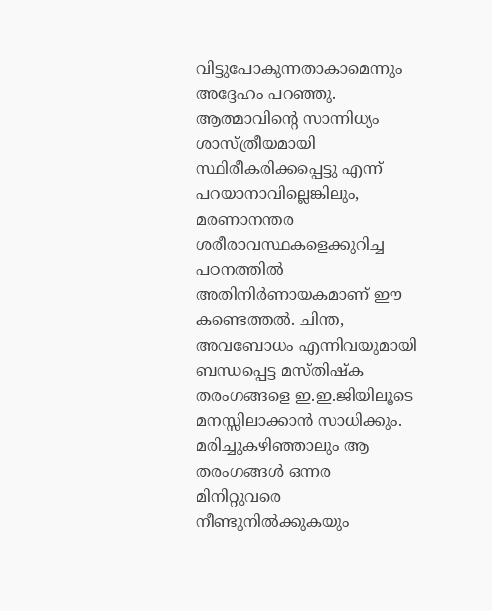വിട്ടുപോകുന്നതാകാമെന്നും അദ്ദേഹം പറഞ്ഞു.
ആത്മാവിന്റെ സാന്നിധ്യം ശാസ്ത്രീയമായി സ്ഥിരീകരിക്കപ്പെട്ടു എന്ന് പറയാനാവില്ലെങ്കിലും, മരണാനന്തര ശരീരാവസ്ഥകളെക്കുറിച്ച പഠനത്തിൽ അതിനിർണായകമാണ് ഈ കണ്ടെത്തൽ. ചിന്ത, അവബോധം എന്നിവയുമായി ബന്ധപ്പെട്ട മസ്തിഷ്ക തരംഗങ്ങളെ ഇ.ഇ.ജിയിലൂടെ മനസ്സിലാക്കാൻ സാധിക്കും. മരിച്ചുകഴിഞ്ഞാലും ആ തരംഗങ്ങൾ ഒന്നര മിനിറ്റുവരെ നീണ്ടുനിൽക്കുകയും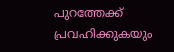പുറത്തേക്ക് പ്രവഹിക്കുകയും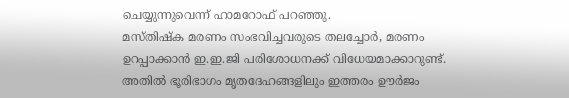ചെയ്യുന്നുവെന്ന് ഹാമറോഫ് പറഞ്ഞു.
മസ്തിഷ്ക മരണം സംഭവിച്ചവരുടെ തലച്ചോർ, മരണം ഉറപ്പാക്കാൻ ഇ.ഇ.ജി പരിശോധനക്ക് വിധേയമാക്കാറുണ്ട്. അതിൽ ഭൂരിഭാഗം മൃതദേഹങ്ങളിലും ഇത്തരം ഊർജം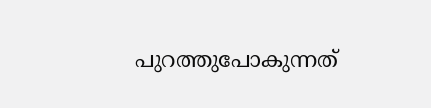പുറത്തുപോകുന്നത്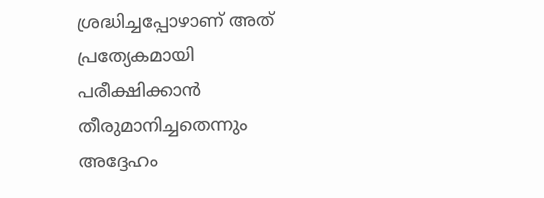ശ്രദ്ധിച്ചപ്പോഴാണ് അത് പ്രത്യേകമായി പരീക്ഷിക്കാൻ തീരുമാനിച്ചതെന്നും അദ്ദേഹം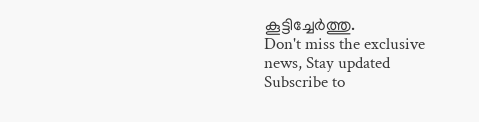കൂട്ടിച്ചേർത്തു.
Don't miss the exclusive news, Stay updated
Subscribe to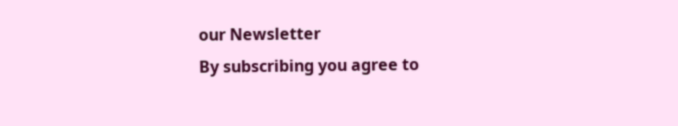our Newsletter
By subscribing you agree to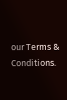our Terms & Conditions.